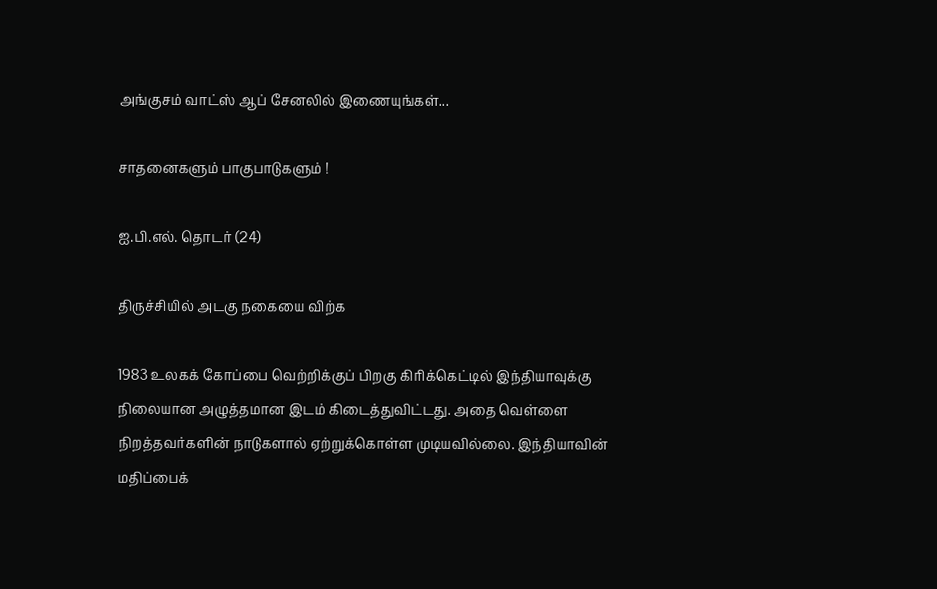அங்குசம் வாட்ஸ் ஆப் சேனலில் இணையுங்கள்...

சாதனைகளும் பாகுபாடுகளும் !

ஐ.பி.எல். தொடர் (24)

திருச்சியில் அடகு நகையை விற்க

1983 உலகக் கோப்பை வெற்றிக்குப் பிறகு கிரிக்கெட்டில் இந்தியாவுக்கு நிலையான அழுத்தமான இடம் கிடைத்துவிட்டது. அதை வெள்ளை நிறத்தவர்களின் நாடுகளால் ஏற்றுக்கொள்ள முடியவில்லை. இந்தியாவின் மதிப்பைக்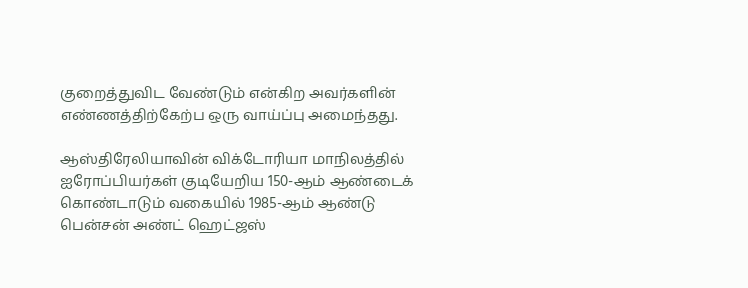குறைத்துவிட வேண்டும் என்கிற அவர்களின் எண்ணத்திற்கேற்ப ஒரு வாய்ப்பு அமைந்தது.

ஆஸ்திரேலியாவின் விக்டோரியா மாநிலத்தில் ஐரோப்பியர்கள் குடியேறிய 150-ஆம் ஆண்டைக் கொண்டாடும் வகையில் 1985-ஆம் ஆண்டு பென்சன் அண்ட் ஹெட்ஜஸ்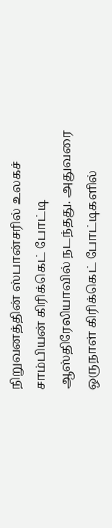நிறுவனத்தின் ஸ்பான்சரில் உலகச் சாம்பியன் கிரிக்கெட் போட்டி ஆஸ்திரேலியாவில் நடந்தது. அதுவரை ஒருநாள் கிரிக்கெட் போட்டிகளில்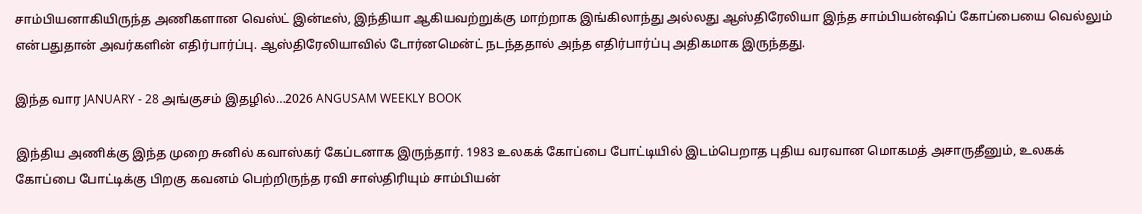சாம்பியனாகியிருந்த அணிகளான வெஸ்ட் இன்டீஸ், இந்தியா ஆகியவற்றுக்கு மாற்றாக இங்கிலாந்து அல்லது ஆஸ்திரேலியா இந்த சாம்பியன்ஷிப் கோப்பையை வெல்லும் என்பதுதான் அவர்களின் எதிர்பார்ப்பு. ஆஸ்திரேலியாவில் டோர்னமென்ட் நடந்ததால் அந்த எதிர்பார்ப்பு அதிகமாக இருந்தது.

இந்த வார JANUARY - 28 அங்குசம் இதழில்…2026 ANGUSAM WEEKLY BOOK

இந்திய அணிக்கு இந்த முறை சுனில் கவாஸ்கர் கேப்டனாக இருந்தார். 1983 உலகக் கோப்பை போட்டியில் இடம்பெறாத புதிய வரவான மொகமத் அசாருதீனும், உலகக் கோப்பை போட்டிக்கு பிறகு கவனம் பெற்றிருந்த ரவி சாஸ்திரியும் சாம்பியன்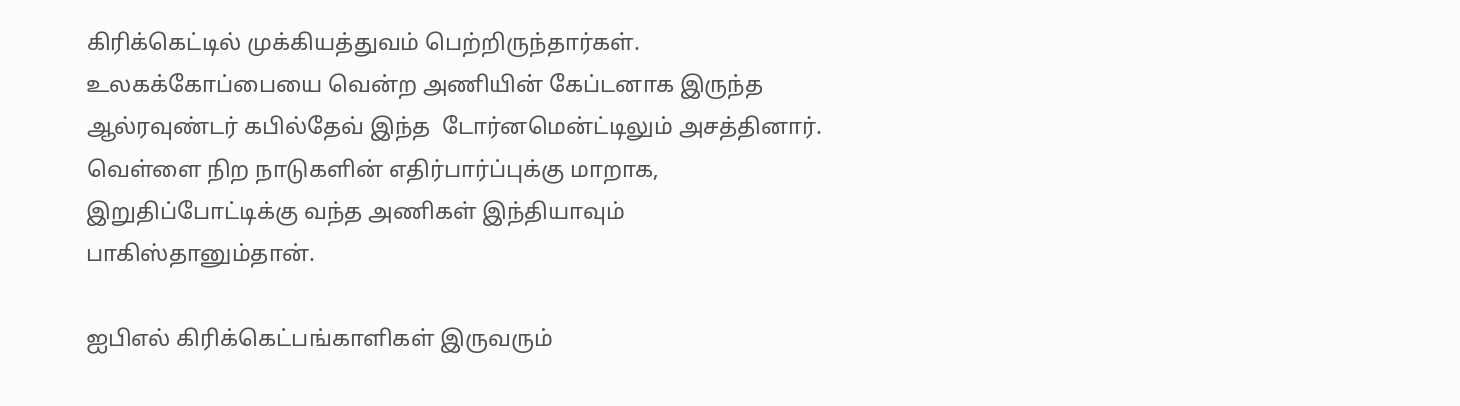கிரிக்கெட்டில் முக்கியத்துவம் பெற்றிருந்தார்கள். உலகக்கோப்பையை வென்ற அணியின் கேப்டனாக இருந்த ஆல்ரவுண்டர் கபில்தேவ் இந்த  டோர்னமென்ட்டிலும் அசத்தினார். வெள்ளை நிற நாடுகளின் எதிர்பார்ப்புக்கு மாறாக, இறுதிப்போட்டிக்கு வந்த அணிகள் இந்தியாவும் பாகிஸ்தானும்தான்.

ஐபிஎல் கிரிக்கெட்பங்காளிகள் இருவரும்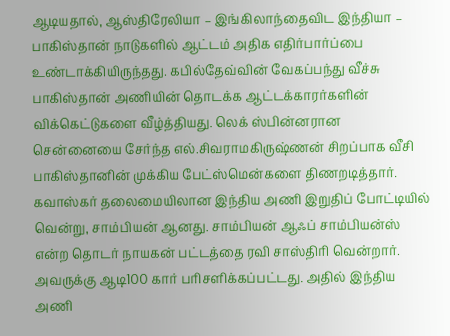ஆடியதால், ஆஸ்திரேலியா – இங்கிலாந்தைவிட இந்தியா – பாகிஸ்தான் நாடுகளில் ஆட்டம் அதிக எதிர்பார்ப்பை உண்டாக்கியிருந்தது. கபில்தேவ்வின் வேகப்பந்து வீச்சு பாகிஸ்தான் அணியின் தொடக்க ஆட்டக்காரர்களின் விக்கெட்டுகளை வீழ்த்தியது. லெக் ஸ்பின்னரான சென்னையை சேர்ந்த எல்.சிவராமகிருஷ்ணன் சிறப்பாக வீசி பாகிஸ்தானின் முக்கிய பேட்ஸ்மென்களை திணறடித்தார். கவாஸ்கர் தலைமையிலான இந்திய அணி இறுதிப் போட்டியில் வென்று, சாம்பியன் ஆனது. சாம்பியன் ஆஃப் சாம்பியன்ஸ் என்ற தொடர் நாயகன் பட்டத்தை ரவி சாஸ்திரி வென்றார். அவருக்கு ஆடி100 கார் பரிசளிக்கப்பட்டது. அதில் இந்திய அணி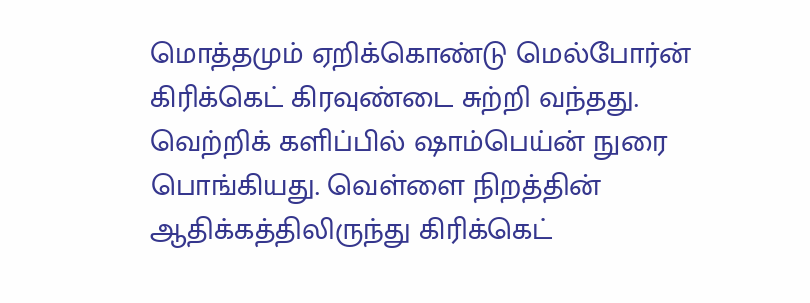மொத்தமும் ஏறிக்கொண்டு மெல்போர்ன் கிரிக்கெட் கிரவுண்டை சுற்றி வந்தது. வெற்றிக் களிப்பில் ஷாம்பெய்ன் நுரை பொங்கியது. வெள்ளை நிறத்தின் ஆதிக்கத்திலிருந்து கிரிக்கெட்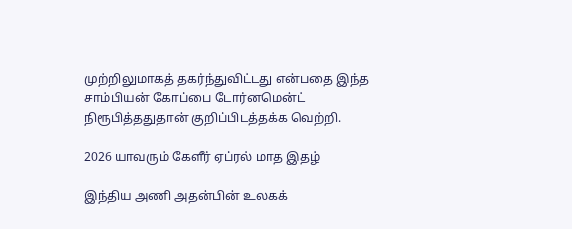முற்றிலுமாகத் தகர்ந்துவிட்டது என்பதை இந்த சாம்பியன் கோப்பை டோர்னமென்ட் நிரூபித்ததுதான் குறிப்பிடத்தக்க வெற்றி.

2026 யாவரும் கேளீர் ஏப்ரல் மாத இதழ்

இந்திய அணி அதன்பின் உலகக்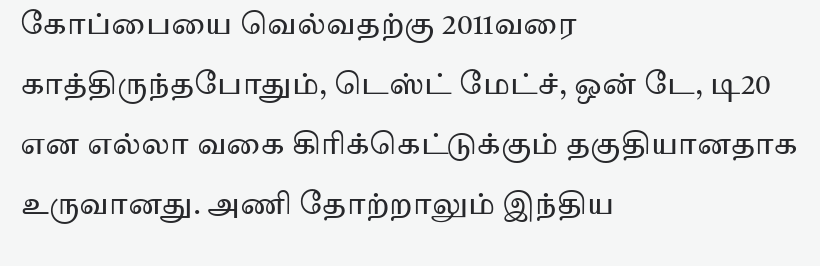கோப்பையை வெல்வதற்கு 2011வரை காத்திருந்தபோதும், டெஸ்ட் மேட்ச், ஒன் டே, டி20 என எல்லா வகை கிரிக்கெட்டுக்கும் தகுதியானதாக உருவானது. அணி தோற்றாலும் இந்திய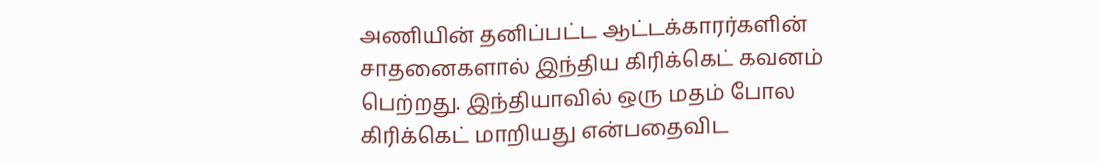அணியின் தனிப்பட்ட ஆட்டக்காரர்களின் சாதனைகளால் இந்திய கிரிக்கெட் கவனம் பெற்றது. இந்தியாவில் ஒரு மதம் போல கிரிக்கெட் மாறியது என்பதைவிட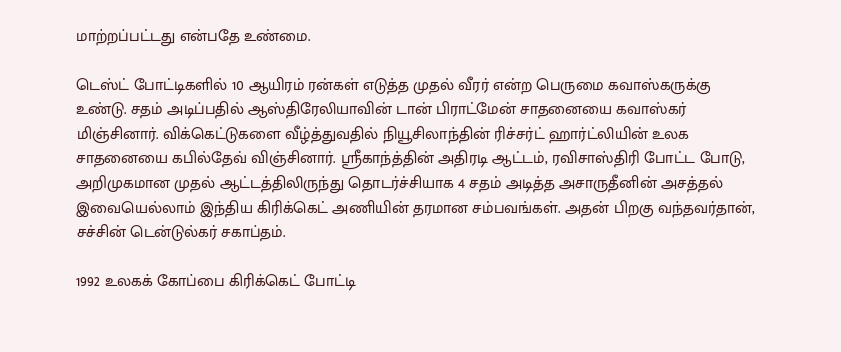மாற்றப்பட்டது என்பதே உண்மை.

டெஸ்ட் போட்டிகளில் 10 ஆயிரம் ரன்கள் எடுத்த முதல் வீரர் என்ற பெருமை கவாஸ்கருக்கு உண்டு. சதம் அடிப்பதில் ஆஸ்திரேலியாவின் டான் பிராட்மேன் சாதனையை கவாஸ்கர் மிஞ்சினார். விக்கெட்டுகளை வீழ்த்துவதில் நியூசிலாந்தின் ரிச்சர்ட் ஹார்ட்லியின் உலக சாதனையை கபில்தேவ் விஞ்சினார். ஸ்ரீகாந்த்தின் அதிரடி ஆட்டம், ரவிசாஸ்திரி போட்ட போடு, அறிமுகமான முதல் ஆட்டத்திலிருந்து தொடர்ச்சியாக 4 சதம் அடித்த அசாருதீனின் அசத்தல் இவையெல்லாம் இந்திய கிரிக்கெட் அணியின் தரமான சம்பவங்கள். அதன் பிறகு வந்தவர்தான், சச்சின் டென்டுல்கர் சகாப்தம்.

1992 உலகக் கோப்பை கிரிக்கெட் போட்டி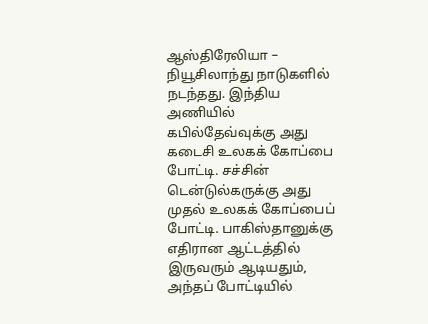ஆஸ்திரேலியா – நியூசிலாந்து நாடுகளில் நடந்தது. இந்திய அணியில் கபில்தேவ்வுக்கு அது கடைசி உலகக் கோப்பை போட்டி. சச்சின் டென்டுல்கருக்கு அது முதல் உலகக் கோப்பைப் போட்டி. பாகிஸ்தானுக்கு எதிரான ஆட்டத்தில் இருவரும் ஆடியதும், அந்தப் போட்டியில்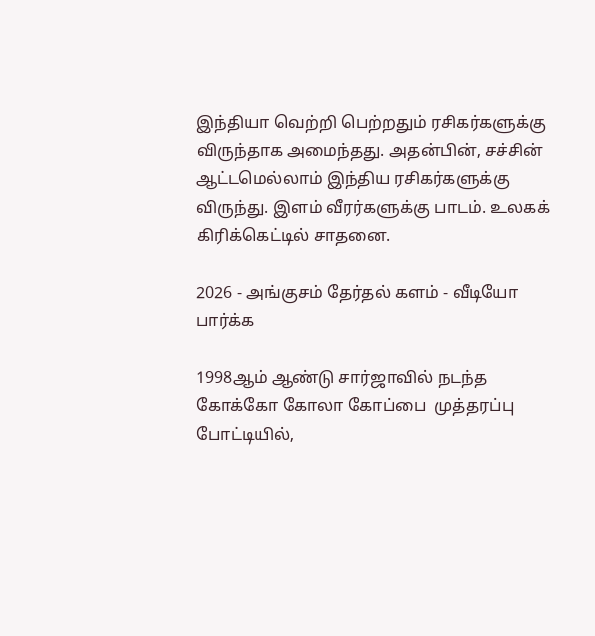இந்தியா வெற்றி பெற்றதும் ரசிகர்களுக்கு விருந்தாக அமைந்தது. அதன்பின், சச்சின் ஆட்டமெல்லாம் இந்திய ரசிகர்களுக்கு விருந்து. இளம் வீரர்களுக்கு பாடம். உலகக் கிரிக்கெட்டில் சாதனை.

2026 - அங்குசம் தேர்தல் களம் - வீடியோ பார்க்க

1998ஆம் ஆண்டு சார்ஜாவில் நடந்த கோக்கோ கோலா கோப்பை  முத்தரப்பு போட்டியில்,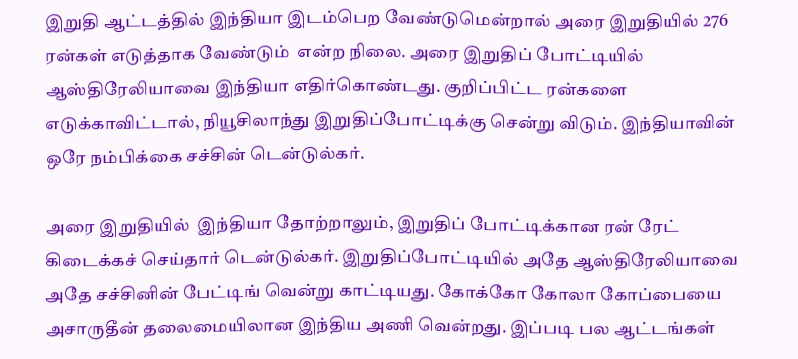இறுதி ஆட்டத்தில் இந்தியா இடம்பெற வேண்டுமென்றால் அரை இறுதியில் 276 ரன்கள் எடுத்தாக வேண்டும்  என்ற நிலை. அரை இறுதிப் போட்டியில் ஆஸ்திரேலியாவை இந்தியா எதிர்கொண்டது. குறிப்பிட்ட ரன்களை எடுக்காவிட்டால், நியூசிலாந்து இறுதிப்போட்டிக்கு சென்று விடும். இந்தியாவின் ஒரே நம்பிக்கை சச்சின் டென்டுல்கர்.

அரை இறுதியில்  இந்தியா தோற்றாலும், இறுதிப் போட்டிக்கான ரன் ரேட் கிடைக்கச் செய்தார் டென்டுல்கர். இறுதிப்போட்டியில் அதே ஆஸ்திரேலியாவை அதே சச்சினின் பேட்டிங் வென்று காட்டியது. கோக்கோ கோலா கோப்பையை அசாருதீன் தலைமையிலான இந்திய அணி வென்றது. இப்படி பல ஆட்டங்கள்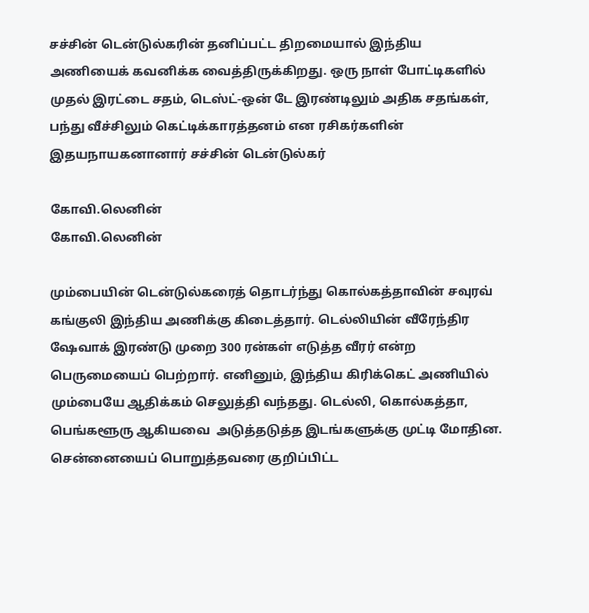சச்சின் டென்டுல்கரின் தனிப்பட்ட திறமையால் இந்திய அணியைக் கவனிக்க வைத்திருக்கிறது. ஒரு நாள் போட்டிகளில் முதல் இரட்டை சதம், டெஸ்ட்-ஒன் டே இரண்டிலும் அதிக சதங்கள், பந்து வீச்சிலும் கெட்டிக்காரத்தனம் என ரசிகர்களின் இதயநாயகனானார் சச்சின் டென்டுல்கர்

கோவி.லெனின்
கோவி.லெனின்

மும்பையின் டென்டுல்கரைத் தொடர்ந்து கொல்கத்தாவின் சவுரவ் கங்குலி இந்திய அணிக்கு கிடைத்தார். டெல்லியின் வீரேந்திர ஷேவாக் இரண்டு முறை 300 ரன்கள் எடுத்த வீரர் என்ற பெருமையைப் பெற்றார். எனினும், இந்திய கிரிக்கெட் அணியில் மும்பையே ஆதிக்கம் செலுத்தி வந்தது. டெல்லி, கொல்கத்தா, பெங்களூரு ஆகியவை  அடுத்தடுத்த இடங்களுக்கு முட்டி மோதின. சென்னையைப் பொறுத்தவரை குறிப்பிட்ட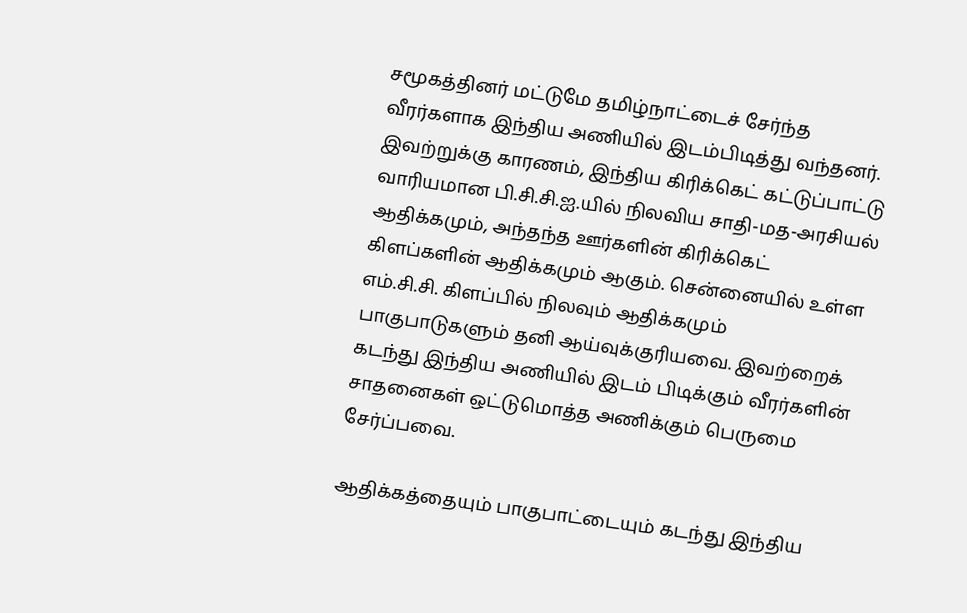சமூகத்தினர் மட்டுமே தமிழ்நாட்டைச் சேர்ந்த வீரர்களாக இந்திய அணியில் இடம்பிடித்து வந்தனர். இவற்றுக்கு காரணம், இந்திய கிரிக்கெட் கட்டுப்பாட்டு வாரியமான பி.சி.சி.ஐ.யில் நிலவிய சாதி-மத-அரசியல் ஆதிக்கமும், அந்தந்த ஊர்களின் கிரிக்கெட் கிளப்களின் ஆதிக்கமும் ஆகும். சென்னையில் உள்ள எம்.சி.சி. கிளப்பில் நிலவும் ஆதிக்கமும் பாகுபாடுகளும் தனி ஆய்வுக்குரியவை. இவற்றைக் கடந்து இந்திய அணியில் இடம் பிடிக்கும் வீரர்களின் சாதனைகள் ஒட்டுமொத்த அணிக்கும் பெருமை சேர்ப்பவை.

ஆதிக்கத்தையும் பாகுபாட்டையும் கடந்து இந்திய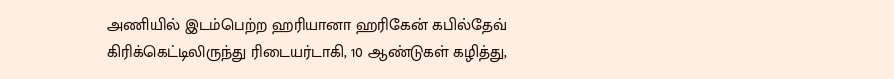அணியில் இடம்பெற்ற ஹரியானா ஹரிகேன் கபில்தேவ் கிரிக்கெட்டிலிருந்து ரிடையர்டாகி, 10 ஆண்டுகள் கழித்து,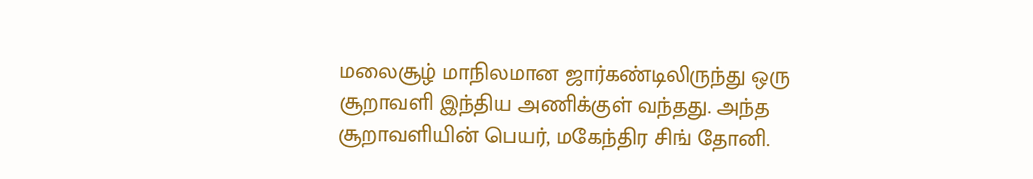மலைசூழ் மாநிலமான ஜார்கண்டிலிருந்து ஒரு சூறாவளி இந்திய அணிக்குள் வந்தது. அந்த சூறாவளியின் பெயர், மகேந்திர சிங் தோனி.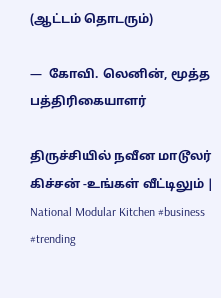(ஆட்டம் தொடரும்)

—  கோவி. லெனின், மூத்த பத்திரிகையாளர்

திருச்சியில் நவீன மாடூலர் கிச்சன் -உங்கள் வீட்டிலும் | National Modular Kitchen #business #trending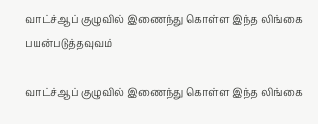வாட்ச்ஆப் குழுவில் இணைந்து கொள்ள இந்த லிங்கை பயன்படுத்தவுவம்

வாட்ச்ஆப் குழுவில் இணைந்து கொள்ள இந்த லிங்கை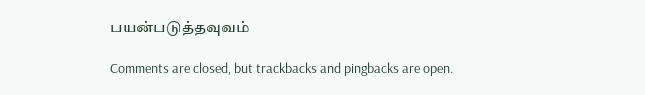பயன்படுத்தவுவம்

Comments are closed, but trackbacks and pingbacks are open.